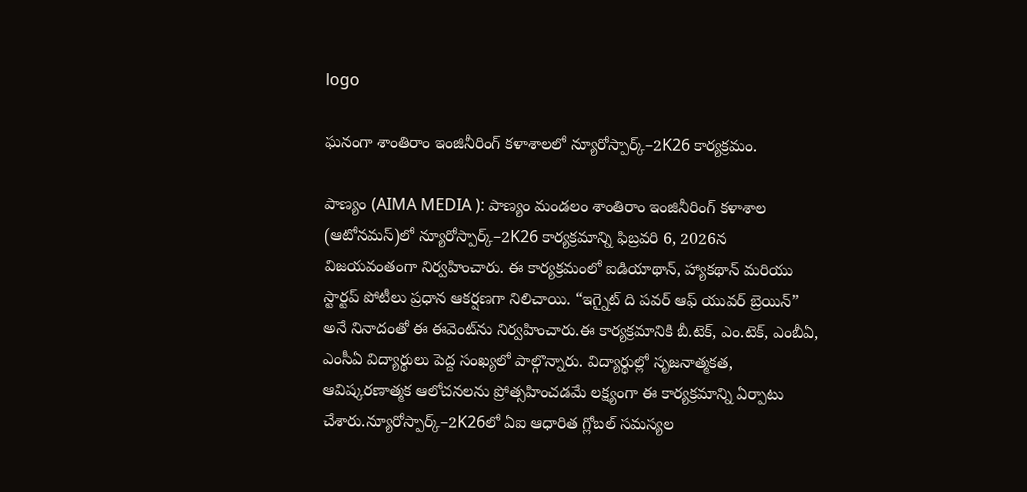logo

ఘనంగా శాంతిరాం ఇంజినీరింగ్ కళాశాలలో న్యూరోస్పార్క్–2K26 కార్యక్రమం.

పాణ్యం (AIMA MEDIA ): పాణ్యం మండలం శాంతిరాం ఇంజినీరింగ్ కళాశాల (ఆటోనమస్)లో న్యూరోస్పార్క్–2K26 కార్యక్రమాన్ని ఫిబ్రవరి 6, 2026న విజయవంతంగా నిర్వహించారు. ఈ కార్యక్రమంలో ఐడియాథాన్, హ్యాకథాన్ మరియు స్టార్టప్ పోటీలు ప్రధాన ఆకర్షణగా నిలిచాయి. “ఇగ్నైట్ ది పవర్ ఆఫ్ యువర్ బ్రెయిన్” అనే నినాదంతో ఈ ఈవెంట్‌ను నిర్వహించారు.ఈ కార్యక్రమానికి బీ.టెక్, ఎం.టెక్, ఎంబీఏ, ఎంసీఏ విద్యార్థులు పెద్ద సంఖ్యలో పాల్గొన్నారు. విద్యార్థుల్లో సృజనాత్మకత, ఆవిష్కరణాత్మక ఆలోచనలను ప్రోత్సహించడమే లక్ష్యంగా ఈ కార్యక్రమాన్ని ఏర్పాటు చేశారు.న్యూరోస్పార్క్–2K26లో ఏఐ ఆధారిత గ్లోబల్ సమస్యల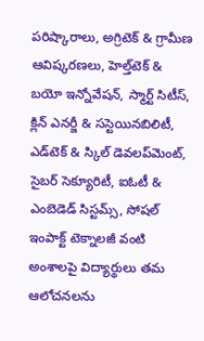పరిష్కారాలు, అగ్రిటెక్ & గ్రామీణ ఆవిష్కరణలు, హెల్త్‌టెక్ & బయో ఇన్నోవేషన్, స్మార్ట్ సిటీస్, క్లిన్ ఎనర్జీ & సస్టెయినబిలిటీ, ఎడ్‌టెక్ & స్కిల్ డెవలప్‌మెంట్, సైబర్ సెక్యూరిటీ, ఐఓటీ & ఎంబెడెడ్ సిస్టమ్స్, సోషల్ ఇంపాక్ట్ టెక్నాలజీ వంటి అంశాలపై విద్యార్థులు తమ ఆలోచనలను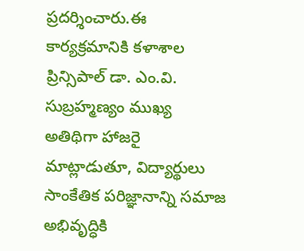ప్రదర్శించారు.ఈ కార్యక్రమానికి కళాశాల ప్రిన్సిపాల్ డా. ఎం.వి. సుబ్రహ్మణ్యం ముఖ్య అతిథిగా హాజరై మాట్లాడుతూ, విద్యార్థులు సాంకేతిక పరిజ్ఞానాన్ని సమాజ అభివృద్ధికి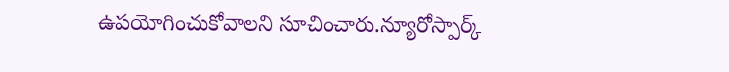ఉపయోగించుకోవాలని సూచించారు.న్యూరోస్పార్క్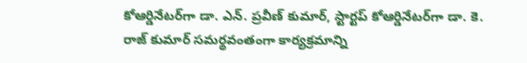కోఆర్డినేటర్‌గా డా. ఎన్. ప్రవీణ్ కుమార్, స్టార్టప్ కోఆర్డినేటర్‌గా డా. కె. రాజ్ కుమార్ సమర్థవంతంగా కార్యక్రమాన్ని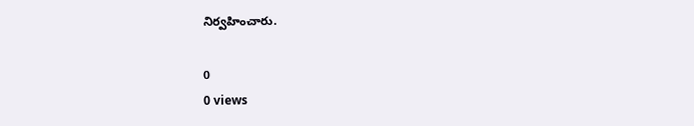నిర్వహించారు.

0
0 views